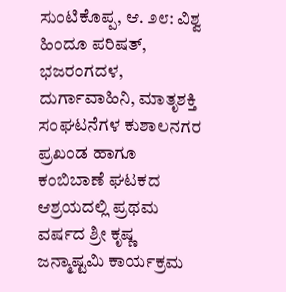ಸುಂಟಿಕೊಪ್ಪ, ಆ. ೨೮: ವಿಶ್ವ ಹಿಂದೂ ಪರಿಷತ್, ಭಜರಂಗದಳ, ದುರ್ಗಾವಾಹಿನಿ, ಮಾತೃಶಕ್ತಿ ಸಂಘಟನೆಗಳ ಕುಶಾಲನಗರ ಪ್ರಖಂಡ ಹಾಗೂ ಕಂಬಿಬಾಣೆ ಘಟಕದ ಆಶ್ರಯದಲ್ಲಿ ಪ್ರಥಮ ವರ್ಷದ ಶ್ರೀ ಕೃಷ್ಣ ಜನ್ಮಾಷ್ಟಮಿ ಕಾರ್ಯಕ್ರಮ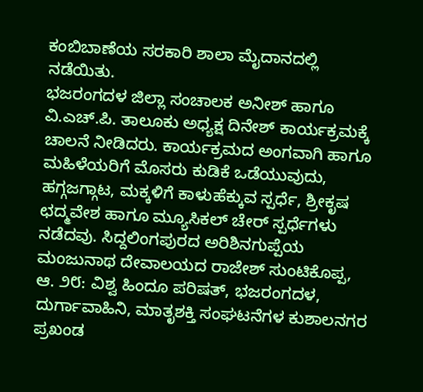ಕಂಬಿಬಾಣೆಯ ಸರಕಾರಿ ಶಾಲಾ ಮೈದಾನದಲ್ಲಿ ನಡೆಯಿತು.
ಭಜರಂಗದಳ ಜಿಲ್ಲಾ ಸಂಚಾಲಕ ಅನೀಶ್ ಹಾಗೂ ವಿ.ಎಚ್.ಪಿ. ತಾಲೂಕು ಅಧ್ಯಕ್ಷ ದಿನೇಶ್ ಕಾರ್ಯಕ್ರಮಕ್ಕೆ ಚಾಲನೆ ನೀಡಿದರು. ಕಾರ್ಯಕ್ರಮದ ಅಂಗವಾಗಿ ಹಾಗೂ ಮಹಿಳೆಯರಿಗೆ ಮೊಸರು ಕುಡಿಕೆ ಒಡೆಯುವುದು, ಹಗ್ಗಜಗ್ಗಾಟ, ಮಕ್ಕಳಿಗೆ ಕಾಳುಹೆಕ್ಕುವ ಸ್ಪರ್ಧೆ, ಶ್ರೀಕೃಷ ಛದ್ಮವೇಶ ಹಾಗೂ ಮ್ಯೂಸಿಕಲ್ ಚೇರ್ ಸ್ಪರ್ಧೆಗಳು ನಡೆದವು. ಸಿದ್ದಲಿಂಗಪುರದ ಅರಿಶಿನಗುಪ್ಪೆಯ ಮಂಜುನಾಥ ದೇವಾಲಯದ ರಾಜೇಶ್ ಸುಂಟಿಕೊಪ್ಪ, ಆ. ೨೮: ವಿಶ್ವ ಹಿಂದೂ ಪರಿಷತ್, ಭಜರಂಗದಳ, ದುರ್ಗಾವಾಹಿನಿ, ಮಾತೃಶಕ್ತಿ ಸಂಘಟನೆಗಳ ಕುಶಾಲನಗರ ಪ್ರಖಂಡ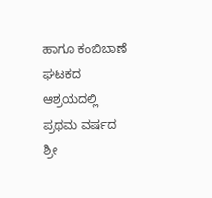ಹಾಗೂ ಕಂಬಿಬಾಣೆ ಘಟಕದ ಆಶ್ರಯದಲ್ಲಿ ಪ್ರಥಮ ವರ್ಷದ ಶ್ರೀ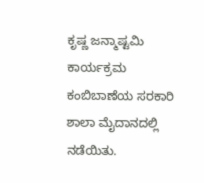ಕೃಷ್ಣ ಜನ್ಮಾಷ್ಟಮಿ ಕಾರ್ಯಕ್ರಮ ಕಂಬಿಬಾಣೆಯ ಸರಕಾರಿ ಶಾಲಾ ಮೈದಾನದಲ್ಲಿ ನಡೆಯಿತು.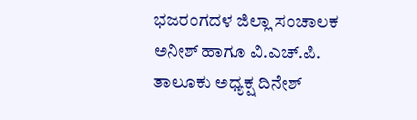ಭಜರಂಗದಳ ಜಿಲ್ಲಾ ಸಂಚಾಲಕ ಅನೀಶ್ ಹಾಗೂ ವಿ.ಎಚ್.ಪಿ. ತಾಲೂಕು ಅಧ್ಯಕ್ಷ ದಿನೇಶ್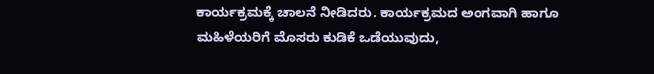ಕಾರ್ಯಕ್ರಮಕ್ಕೆ ಚಾಲನೆ ನೀಡಿದರು. ಕಾರ್ಯಕ್ರಮದ ಅಂಗವಾಗಿ ಹಾಗೂ ಮಹಿಳೆಯರಿಗೆ ಮೊಸರು ಕುಡಿಕೆ ಒಡೆಯುವುದು,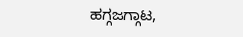ಹಗ್ಗಜಗ್ಗಾಟ,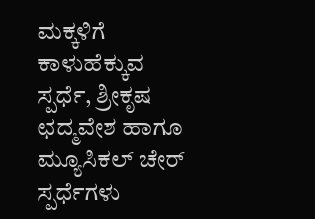ಮಕ್ಕಳಿಗೆ ಕಾಳುಹೆಕ್ಕುವ ಸ್ಪರ್ಧೆ, ಶ್ರೀಕೃಷ ಛದ್ಮವೇಶ ಹಾಗೂ ಮ್ಯೂಸಿಕಲ್ ಚೇರ್ ಸ್ಪರ್ಧೆಗಳು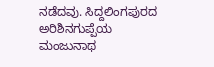ನಡೆದವು. ಸಿದ್ದಲಿಂಗಪುರದ ಅರಿಶಿನಗುಪ್ಪೆಯ ಮಂಜುನಾಥ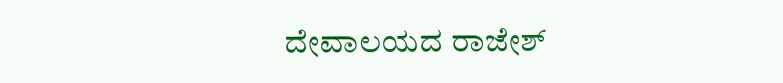ದೇವಾಲಯದ ರಾಜೇಶ್